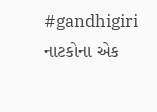#gandhigiri
નાટકોના એક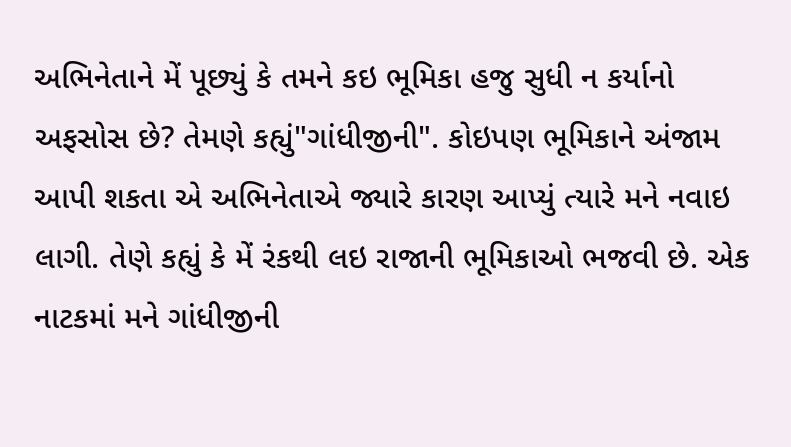અભિનેતાને મેં પૂછ્યું કે તમને કઇ ભૂમિકા હજુ સુધી ન કર્યાનો અફસોસ છે? તેમણે કહ્યું"ગાંધીજીની". કોઇપણ ભૂમિકાને અંજામ આપી શકતા એ અભિનેતાએ જ્યારે કારણ આપ્યું ત્યારે મને નવાઇ લાગી. તેણે કહ્યું કે મેં રંકથી લઇ રાજાની ભૂમિકાઓ ભજવી છે. એક નાટકમાં મને ગાંધીજીની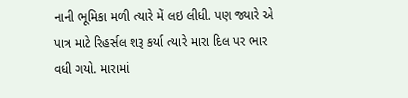નાની ભૂમિકા મળી ત્યારે મેં લઇ લીધી. પણ જ્યારે એ પાત્ર માટે રિહર્સલ શરૂ કર્યા ત્યારે મારા દિલ પર ભાર વધી ગયો. મારામાં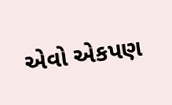એવો એકપણ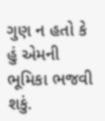ગુણ ન હતો કે હું એમની ભૂમિકા ભજવી શકું.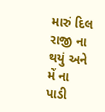મારું દિલ રાજી ના થયું અને મેં ના પાડી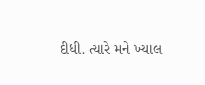દીધી. ત્યારે મને ખ્યાલ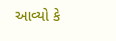આવ્યો કે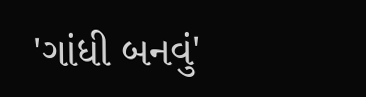'ગાંધી બનવું'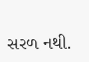સરળ નથી.